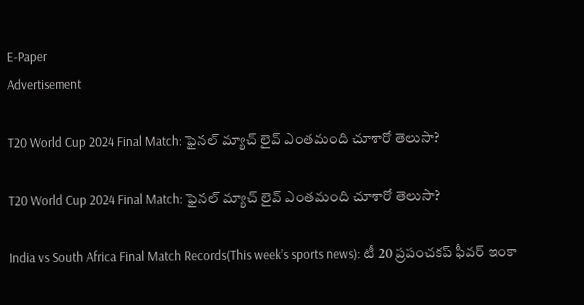E-Paper
Advertisement

T20 World Cup 2024 Final Match: ఫైనల్ మ్యాచ్ లైవ్ ఎంతమంది చూశారో తెలుసా?

T20 World Cup 2024 Final Match: ఫైనల్ మ్యాచ్ లైవ్ ఎంతమంది చూశారో తెలుసా?

India vs South Africa Final Match Records(This week’s sports news): టీ 20 ప్రపంచకప్ ఫీవర్ ఇంకా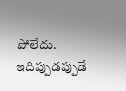పోలేదు. ఇదిప్పుడప్పుడే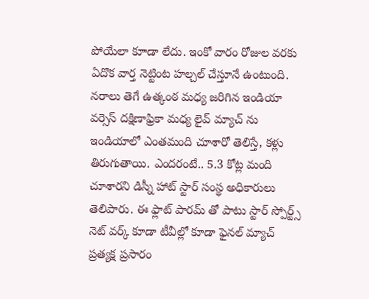పోయేలా కూాడా లేదు. ఇంకో వారం రోజుల వరకు ఏదొక వార్త నెట్టింట హల్చల్ చేస్తూనే ఉంటుంది. నరాలు తెగే ఉత్కంఠ మధ్య జరిగిన ఇండియా వర్సెస్ దక్షిణాఫ్రికా మధ్య లైవ్ మ్యాచ్ ను ఇండియాలో ఎంతమంది చూశారో తెలిస్తే, కళ్లు తిరుగుతాయి. ఎందరంటే.. 5.3 కోట్ల మంది చూశారని డిస్నీ హాట్ స్టార్ సంస్థ అధికారులు తెలిపారు. ఈ ఫ్లాట్ పారమ్ తో పాటు స్టార్ స్పోర్ట్స్ నెట్ వర్క్ కూడా టీవీల్లో కూడా ఫైనల్ మ్యాచ్ ప్రత్యక్ష ప్రసారం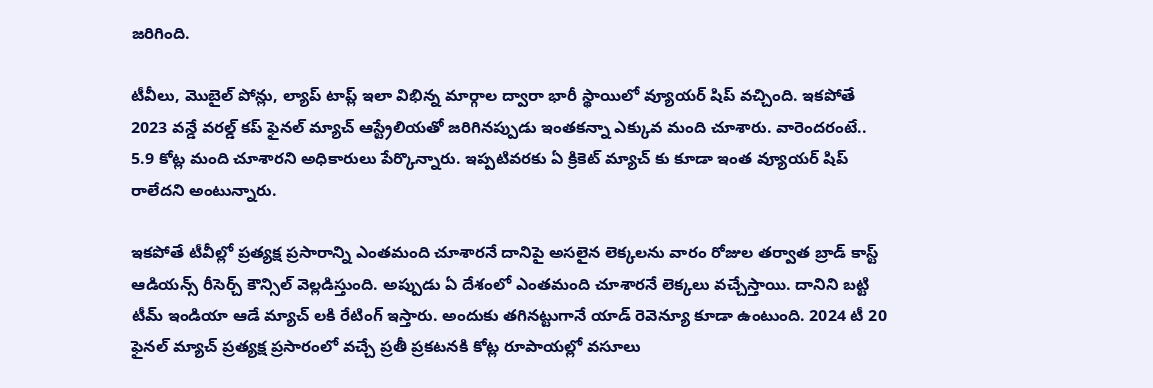జరిగింది.

టీవీలు, మొబైల్ పోన్లు, ల్యాప్ టాప్ల్ ఇలా విభిన్న మార్గాల ద్వారా భారీ స్థాయిలో వ్యూయర్ షిప్ వచ్చింది. ఇకపోతే 2023 వన్డే వరల్డ్ కప్ ఫైనల్ మ్యాచ్ ఆస్ట్రేలియతో జరిగినప్పుడు ఇంతకన్నా ఎక్కువ మంది చూశారు. వారెందరంటే.. 5.9 కోట్ల మంది చూశారని అధికారులు పేర్కొన్నారు. ఇప్పటివరకు ఏ క్రికెట్ మ్యాచ్ కు కూడా ఇంత వ్యూయర్ షిప్ రాలేదని అంటున్నారు.

ఇకపోతే టీవీల్లో ప్రత్యక్ష ప్రసారాన్ని ఎంతమంది చూశారనే దానిపై అసలైన లెక్కలను వారం రోజుల తర్వాత బ్రాడ్ కాస్ట్ ఆడియన్స్ రీసెర్చ్ కౌన్సిల్ వెల్లడిస్తుంది. అప్పుడు ఏ దేశంలో ఎంతమంది చూశారనే లెక్కలు వచ్చేస్తాయి. దానిని బట్టి టీమ్ ఇండియా ఆడే మ్యాచ్ లకి రేటింగ్ ఇస్తారు. అందుకు తగినట్టుగానే యాడ్ రెవెన్యూ కూడా ఉంటుంది. 2024 టీ 20 ఫైనల్ మ్యాచ్ ప్రత్యక్ష ప్రసారంలో వచ్చే ప్రతీ ప్రకటనకి కోట్ల రూపాయల్లో వసూలు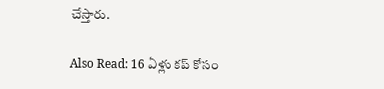చేస్తారు.

Also Read: 16 ఏళ్లు కప్ కోసం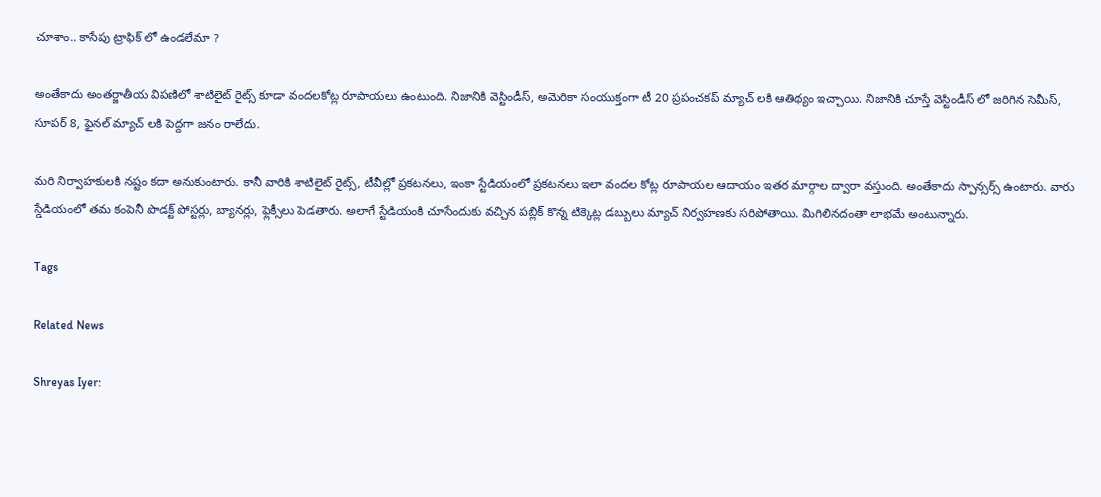చూశాం.. కాసేపు ట్రాఫిక్ లో ఉండలేమా ?

అంతేకాదు అంతర్జాతీయ విపణిలో శాటిలైట్ రైట్స్ కూడా వందలకోట్ల రూపాయలు ఉంటుంది. నిజానికి వెస్టిండీస్, అమెరికా సంయుక్తంగా టీ 20 ప్రపంచకప్ మ్యాచ్ లకి ఆతిథ్యం ఇచ్చాయి. నిజానికి చూస్తే వెస్టిండీస్ లో జరిగిన సెమీస్, సూపర్ 8, ఫైనల్ మ్యాచ్ లకి పెద్దగా జనం రాలేదు.

మరి నిర్వాహకులకి నష్టం కదా అనుకుంటారు. కానీ వారికి శాటిలైట్ రైట్స్, టీవీల్లో ప్రకటనలు, ఇంకా స్టేడియంలో ప్రకటనలు ఇలా వందల కోట్ల రూపాయల ఆదాయం ఇతర మార్గాల ద్వారా వస్తుంది. అంతేకాదు స్పాన్సర్స్ ఉంటారు. వారు స్డేడియంలో తమ కంపెనీ పొడక్ట్ పోస్టర్లు, బ్యానర్లు, ఫ్లెక్సీలు పెడతారు. అలాగే స్టేడియంకి చూసేందుకు వచ్చిన పబ్లిక్ కొన్న టిక్కెట్ల డబ్బులు మ్యాచ్ నిర్వహణకు సరిపోతాయి. మిగిలినదంతా లాభమే అంటున్నారు.

Tags

Related News

Shreyas Iyer: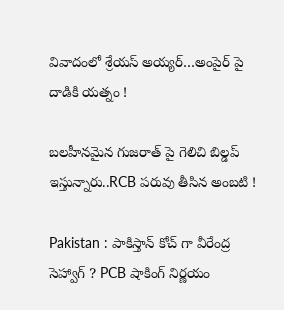వివాదంలో శ్రేయస్ అయ్య‌ర్‌…అంపైర్ పై దాడికి య‌త్నం !

బ‌ల‌హీనమైన గుజ‌రాత్ పై గెలిచి బిల్డ‌ప్ ఇస్తున్నారు..RCB ప‌రువు తీసిన అంబ‌టి !

Pakistan : పాకిస్తాన్ కోచ్ గా వీరేంద్ర సెహ్వాగ్ ? PCB షాకింగ్ నిర్ణ‌యం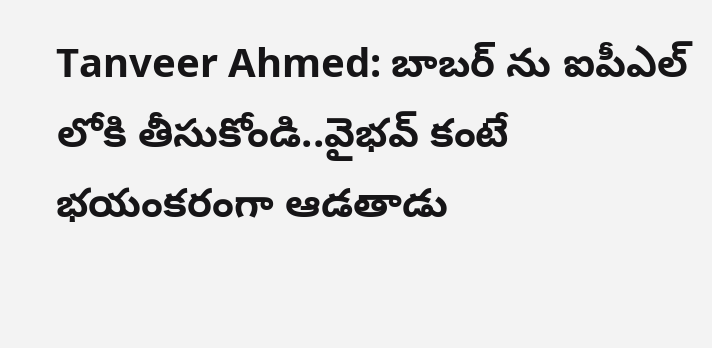Tanveer Ahmed: బాబ‌ర్ ను ఐపీఎల్ లోకి తీసుకోండి..వైభ‌వ్ కంటే భ‌యంక‌రంగా ఆడ‌తాడు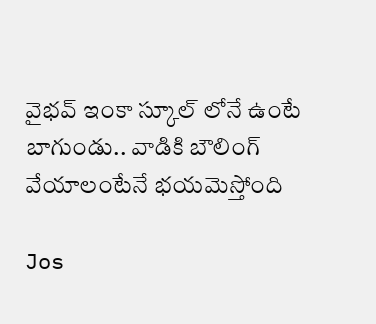వైభ‌వ్ ఇంకా స్కూల్ లోనే ఉంటే బాగుండు.. వాడికి బౌలింగ్ వేయాలంటేనే భ‌య‌మెస్తోంది

Jos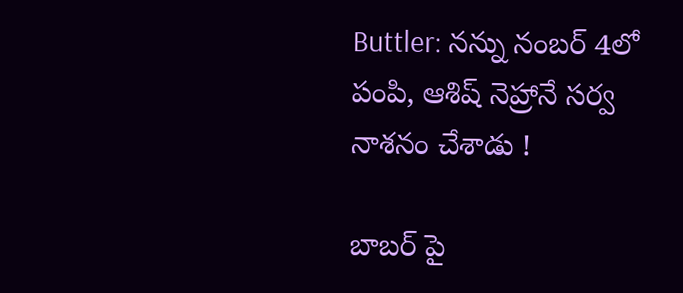Buttler: న‌న్ను నంబ‌ర్ 4లో పంపి, ఆశిష్ నెహ్రానే స‌ర్వ నాశ‌నం చేశాడు !

బాబ‌ర్ పై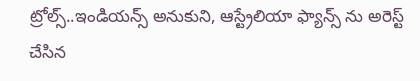ట్రోల్స్‌..ఇండియ‌న్స్ అనుకుని, ఆస్ట్రేలియా ఫ్యాన్స్ ను అరెస్ట్ చేసిన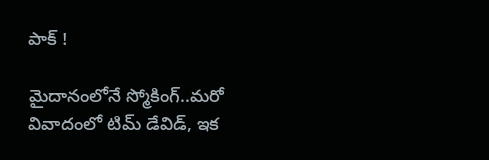పాక్ !

మైదానంలోనే స్మోకింగ్..మ‌రో వివాదంలో టిమ్ డేవిడ్, ఇక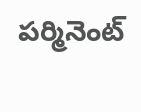ప‌ర్మినెంట్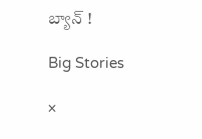బ్యాన్ !

Big Stories

×